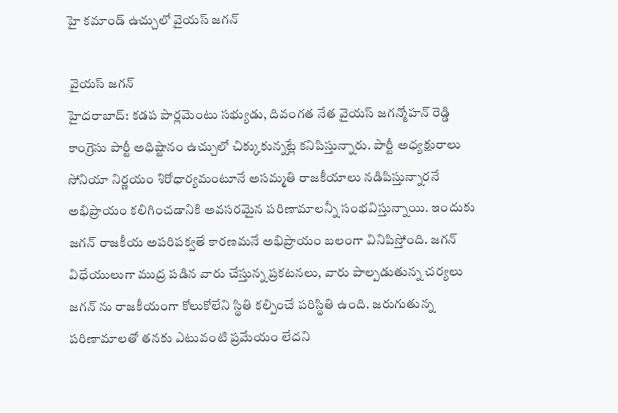హై కమాండ్ ఉచ్చులో వైయస్ జగన్

 వైయస్ జగన్
హైదరాబాద్: కడప పార్లమెంటు సభ్యుడు, దివంగత నేత వైయస్ జగన్మోహన్ రెడ్డి కాంగ్రెసు పార్టీ అధిష్టానం ఉచ్చులో చిక్కుకున్నట్లే కనిపిస్తున్నారు. పార్టీ అధ్యక్షురాలు సోనియా నిర్ణయం శిరోధార్యమంటూనే అసమ్మతి రాజకీయాలు నడిపిస్తున్నారనే అభిప్రాయం కలిగించడానికి అవసరమైన పరిణామాలన్నీ సంభవిస్తున్నాయి. ఇందుకు జగన్ రాజకీయ అపరిపక్వతే కారణమనే అభిప్రాయం బలంగా వినిపిస్తోంది. జగన్ విధేయులుగా ముద్ర పడిన వారు చేస్తున్న ప్రకటనలు, వారు పాల్పడుతున్న చర్యలు జగన్ ను రాజకీయంగా కోలుకోలేని స్థితి కల్పించే పరిస్థితి ఉంది. జరుగుతున్న పరిణామాలతో తనకు ఎటువంటి ప్రమేయం లేదని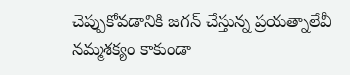చెప్పుకోవడానికి జగన్ చేస్తున్న ప్రయత్నాలేవీ నమ్మశక్యం కాకుండా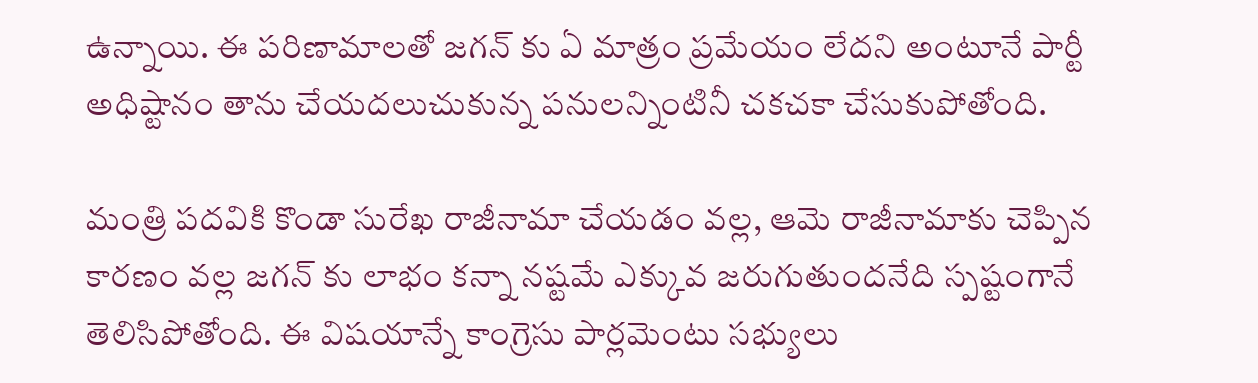ఉన్నాయి. ఈ పరిణామాలతో జగన్ కు ఏ మాత్రం ప్రమేయం లేదని అంటూనే పార్టీ అధిష్టానం తాను చేయదలుచుకున్న పనులన్నింటినీ చకచకా చేసుకుపోతోంది.

మంత్రి పదవికి కొండా సురేఖ రాజీనామా చేయడం వల్ల, ఆమె రాజీనామాకు చెప్పిన కారణం వల్ల జగన్ కు లాభం కన్నా నష్టమే ఎక్కువ జరుగుతుందనేది స్పష్టంగానే తెలిసిపోతోంది. ఈ విషయాన్నే కాంగ్రెసు పార్లమెంటు సభ్యులు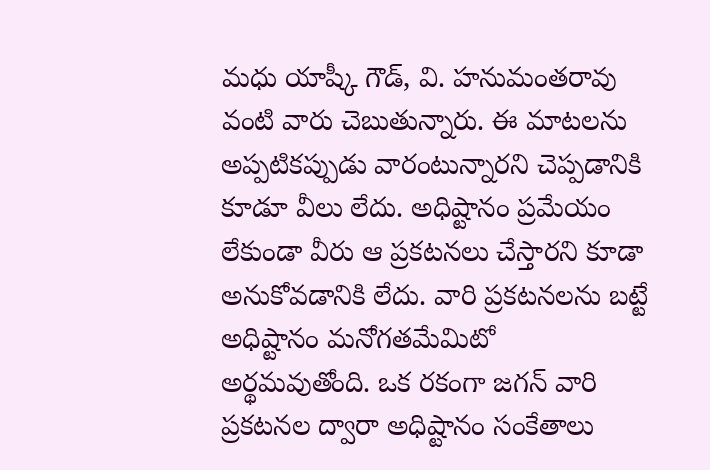మధు యాష్కీ గౌడ్, వి. హనుమంతరావు వంటి వారు చెబుతున్నారు. ఈ మాటలను అప్పటికప్పుడు వారంటున్నారని చెప్పడానికి కూడూ వీలు లేదు. అధిష్టానం ప్రమేయం లేకుండా వీరు ఆ ప్రకటనలు చేస్తారని కూడా అనుకోవడానికి లేదు. వారి ప్రకటనలను బట్టే అధిష్టానం మనోగతమేమిటో అర్థమవుతోంది. ఒక రకంగా జగన్ వారి ప్రకటనల ద్వారా అధిష్టానం సంకేతాలు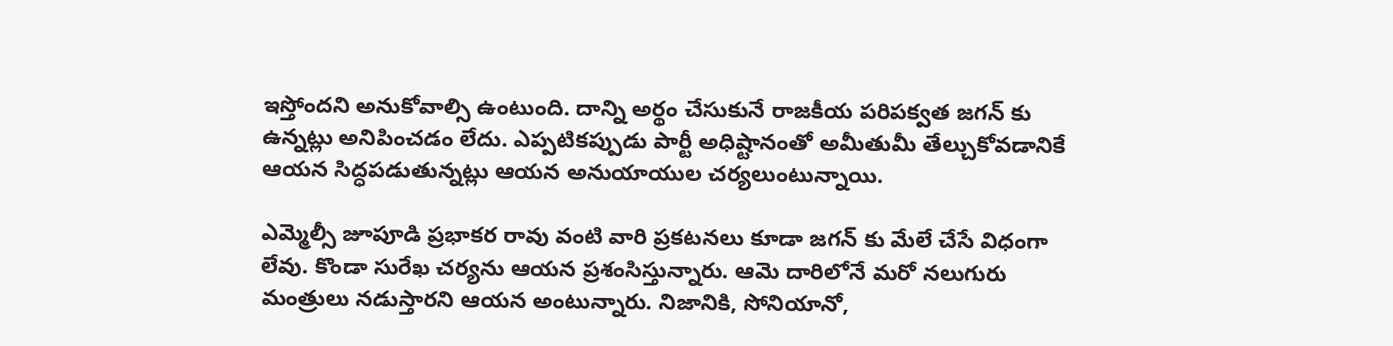ఇస్తోందని అనుకోవాల్సి ఉంటుంది. దాన్ని అర్థం చేసుకునే రాజకీయ పరిపక్వత జగన్ కు ఉన్నట్లు అనిపించడం లేదు. ఎప్పటికప్పుడు పార్టీ అధిష్టానంతో అమీతుమీ తేల్చుకోవడానికే ఆయన సిద్ధపడుతున్నట్లు ఆయన అనుయాయుల చర్యలుంటున్నాయి.

ఎమ్మెల్సీ జూపూడి ప్రభాకర రావు వంటి వారి ప్రకటనలు కూడా జగన్ కు మేలే చేసే విధంగా లేవు. కొండా సురేఖ చర్యను ఆయన ప్రశంసిస్తున్నారు. ఆమె దారిలోనే మరో నలుగురు మంత్రులు నడుస్తారని ఆయన అంటున్నారు. నిజానికి, సోనియానో,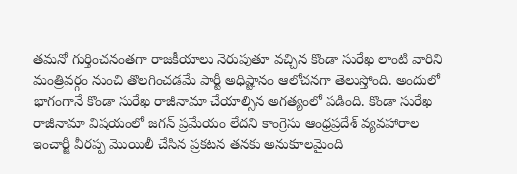తమనో గుర్తించనంతగా రాజకీయాలు నెరుపుతూ వచ్చిన కొండా సురేఖ లాంటి వారిని మంత్రివర్గం నుంచి తొలగించడమే పార్టీ అధిష్టానం ఆలోచనగా తెలుస్తోంది. అందులో భాగంగానే కొండా సురేఖ రాజీనామా చేయాల్సిన అగత్యంలో పడింది. కొండా సురేఖ రాజీనామా విషయంలో జగన్ ప్రమేయం లేదని కాంగ్రెసు ఆంధ్రప్రదేశ్ వ్యవహారాల ఇంచార్జీ వీరప్ప మొయిలీ చేసిన ప్రకటన తనకు అనుకూలమైంది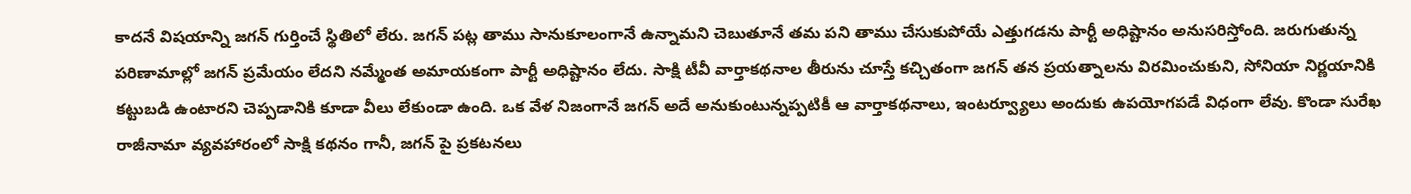కాదనే విషయాన్ని జగన్ గుర్తించే స్థితిలో లేరు. జగన్ పట్ల తాము సానుకూలంగానే ఉన్నామని చెబుతూనే తమ పని తాము చేసుకుపోయే ఎత్తుగడను పార్టీ అధిష్టానం అనుసరిస్తోంది. జరుగుతున్న పరిణామాల్లో జగన్ ప్రమేయం లేదని నమ్మేంత అమాయకంగా పార్టీ అధిష్టానం లేదు. సాక్షి టీవీ వార్తాకథనాల తీరును చూస్తే కచ్చితంగా జగన్ తన ప్రయత్నాలను విరమించుకుని, సోనియా నిర్ణయానికి కట్టుబడి ఉంటారని చెప్పడానికి కూడా వీలు లేకుండా ఉంది. ఒక వేళ నిజంగానే జగన్ అదే అనుకుంటున్నప్పటికీ ఆ వార్తాకథనాలు, ఇంటర్వ్యూలు అందుకు ఉపయోగపడే విధంగా లేవు. కొండా సురేఖ రాజీనామా వ్యవహారంలో సాక్షి కథనం గానీ, జగన్ పై ప్రకటనలు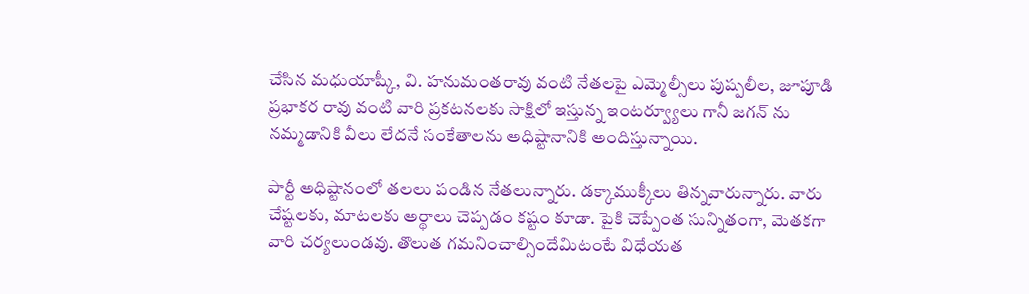చేసిన మధుయాష్కీ, వి. హనుమంతరావు వంటి నేతలపై ఎమ్మెల్సీలు పుష్పలీల, జూపూడి ప్రభాకర రావు వంటి వారి ప్రకటనలకు సాక్షిలో ఇస్తున్న ఇంటర్వ్యూలు గానీ జగన్ ను నమ్మడానికి వీలు లేదనే సంకేతాలను అధిష్టానానికి అందిస్తున్నాయి.

పార్టీ అధిష్టానంలో తలలు పండిన నేతలున్నారు. డక్కాముక్కీలు తిన్నవారున్నారు. వారు చేష్టలకు, మాటలకు అర్థాలు చెప్పడం కష్టం కూడా. పైకి చెప్పేంత సున్నితంగా, మెతకగా వారి చర్యలుండవు. తొలుత గమనించాల్సిందేమిటంటే విధేయత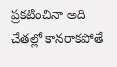ప్రకటించినా అది చేతల్లో కానరాకపోతే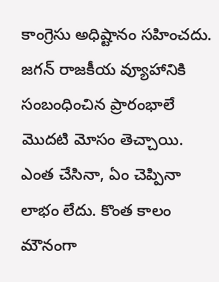కాంగ్రెసు అధిష్టానం సహించదు. జగన్ రాజకీయ వ్యూహానికి సంబంధించిన ప్రారంభాలే మొదటి మోసం తెచ్చాయి. ఎంత చేసినా, ఏం చెప్పినా లాభం లేదు. కొంత కాలం మౌనంగా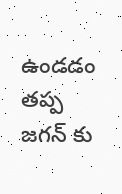ఉండడం తప్ప జగన్ కు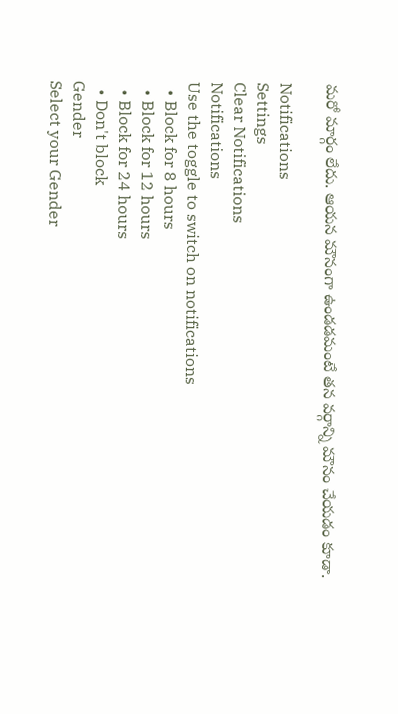మరో మార్గం లేదు. ఆయన మౌనంగా ఉండడమంటే తన వర్గాన్ని మౌనం చేయడం కూడా.

Notifications
Settings
Clear Notifications
Notifications
Use the toggle to switch on notifications
  • Block for 8 hours
  • Block for 12 hours
  • Block for 24 hours
  • Don't block
Gender
Select your Gender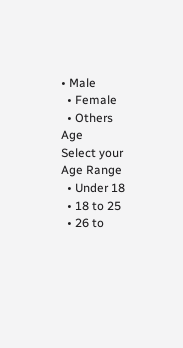• Male
  • Female
  • Others
Age
Select your Age Range
  • Under 18
  • 18 to 25
  • 26 to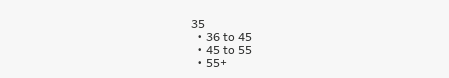35
  • 36 to 45
  • 45 to 55
  • 55+